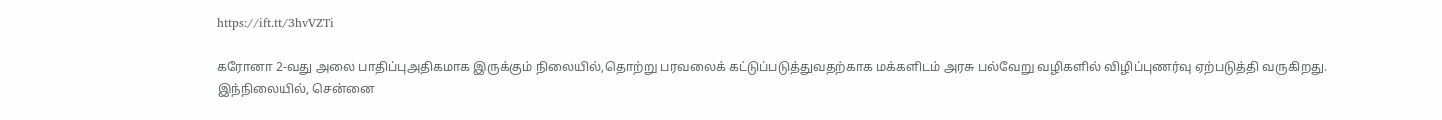https://ift.tt/3hvVZTi

கரோனா 2-வது அலை பாதிப்புஅதிகமாக இருக்கும் நிலையில்,தொற்று பரவலைக் கட்டுப்படுத்துவதற்காக மக்களிடம் அரசு பல்வேறு வழிகளில் விழிப்புணர்வு ஏற்படுத்தி வருகிறது. இந்நிலையில், சென்னை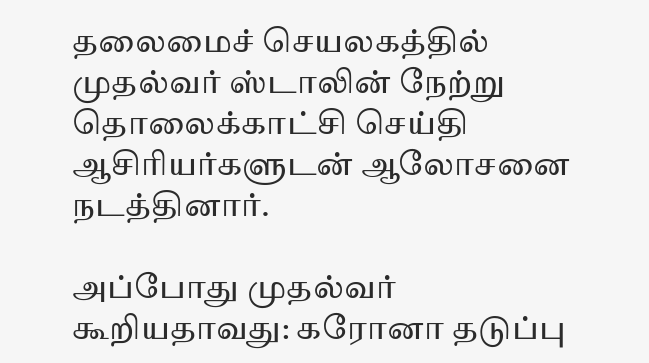தலைமைச் செயலகத்தில் முதல்வர் ஸ்டாலின் நேற்று தொலைக்காட்சி செய்தி ஆசிரியர்களுடன் ஆலோசனை நடத்தினார்.

அப்போது முதல்வர் கூறியதாவது: கரோனா தடுப்பு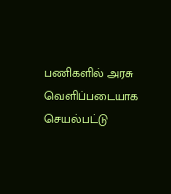பணிகளில் அரசு வெளிப்படையாக செயல்பட்டு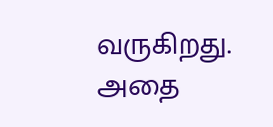வருகிறது. அதை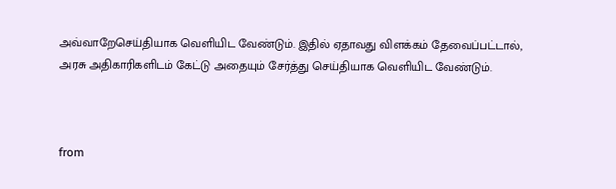அவ்வாறேசெய்தியாக வெளியிட வேண்டும். இதில் ஏதாவது விளக்கம் தேவைப்பட்டால், அரசு அதிகாரிகளிடம் கேட்டு அதையும் சேர்த்து செய்தியாக வெளியிட வேண்டும்.



from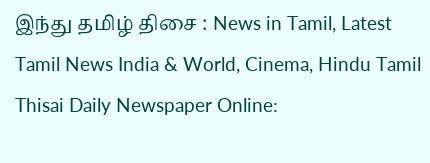இந்து தமிழ் திசை : News in Tamil, Latest Tamil News India & World, Cinema, Hindu Tamil Thisai Daily Newspaper Online: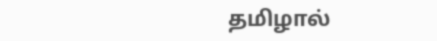தமிழால்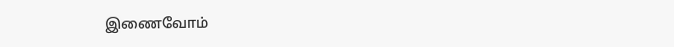இணைவோம்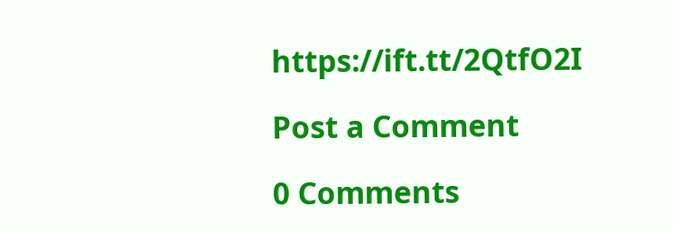https://ift.tt/2QtfO2I

Post a Comment

0 Comments